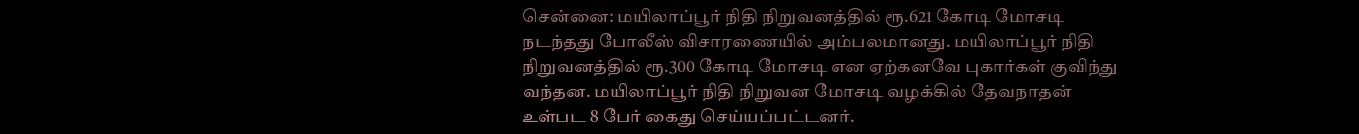சென்னை: மயிலாப்பூர் நிதி நிறுவனத்தில் ரூ.621 கோடி மோசடி நடந்தது போலீஸ் விசாரணையில் அம்பலமானது. மயிலாப்பூர் நிதி நிறுவனத்தில் ரூ.300 கோடி மோசடி என ஏற்கனவே புகார்கள் குவிந்து வந்தன. மயிலாப்பூர் நிதி நிறுவன மோசடி வழக்கில் தேவநாதன் உள்பட 8 பேர் கைது செய்யப்பட்டனர்.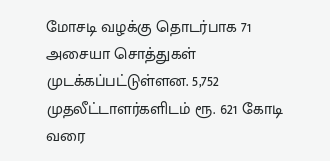மோசடி வழக்கு தொடர்பாக 71 அசையா சொத்துகள் முடக்கப்பட்டுள்ளன. 5,752 முதலீட்டாளர்களிடம் ரூ. 621 கோடி வரை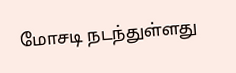மோசடி நடந்துள்ளது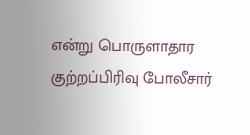என்று பொருளாதார குற்றப்பிரிவு போலீசார்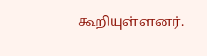கூறியுள்ளனர்.